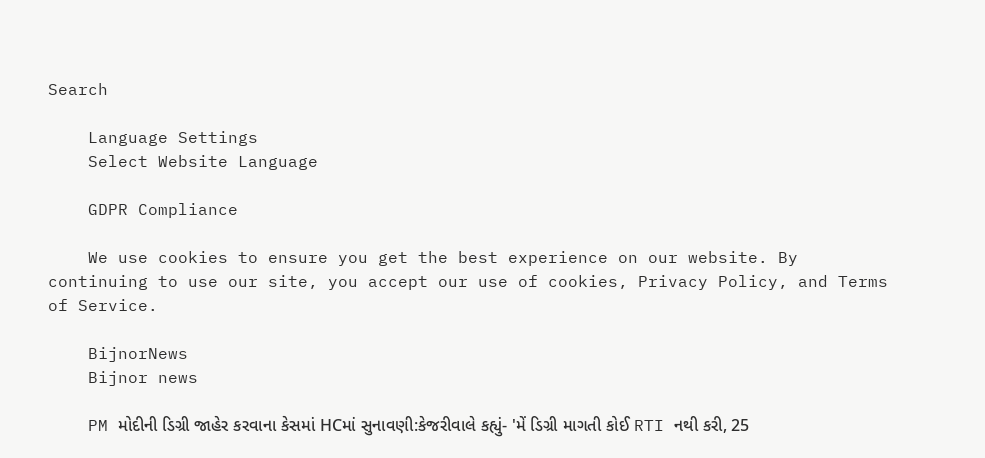Search

    Language Settings
    Select Website Language

    GDPR Compliance

    We use cookies to ensure you get the best experience on our website. By continuing to use our site, you accept our use of cookies, Privacy Policy, and Terms of Service.

    BijnorNews
    Bijnor news

    PM મોદીની ડિગ્રી જાહેર કરવાના કેસમાં HCમાં સુનાવણી:કેજરીવાલે કહ્યું- 'મેં ડિગ્રી માગતી કોઈ RTI નથી કરી, 25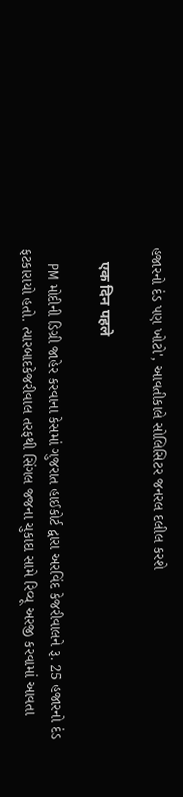હજારનો દંડ પણ ખોટો', આવતીકાલે સોલિસિટર જનરલ દલીલ કરશે

    एक दिन पहले

    PM મોદીની ડિગ્રી જાહેર કરવાના કેસમાં ગુજરાત હાઈકોર્ટ દ્વારા અરવિંદ કેજરીવાલને રૂ. 25 હજારનો દંડ ફટકારાયો હતો. ત્યારબાદકેજરીવાલ તરફથી સિંગલ જજના ચુકાદા સામે રિવ્યૂ અરજી કરવામાં આવતા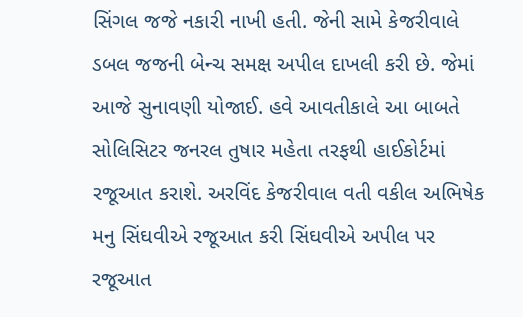સિંગલ જજે નકારી નાખી હતી. જેની સામે કેજરીવાલે ડબલ જજની બેન્ચ સમક્ષ અપીલ દાખલી કરી છે. જેમાં આજે સુનાવણી યોજાઈ. હવે આવતીકાલે આ બાબતે સોલિસિટર જનરલ તુષાર મહેતા તરફથી હાઈકોર્ટમાં રજૂઆત કરાશે. અરવિંદ કેજરીવાલ વતી વકીલ અભિષેક મનુ સિંઘવીએ રજૂઆત કરી સિંઘવીએ અપીલ પર રજૂઆત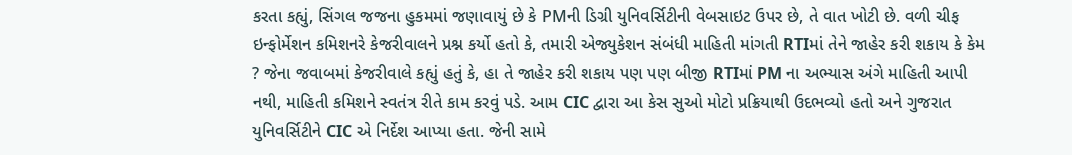કરતા કહ્યું, સિંગલ જજના હુકમમાં જણાવાયું છે કે PMની ડિગ્રી યુનિવર્સિટીની વેબસાઇટ ઉપર છે, તે વાત ખોટી છે. વળી ચીફ ઇન્ફોર્મેશન કમિશનરે કેજરીવાલને પ્રશ્ન કર્યો હતો કે, તમારી એજ્યુકેશન સંબંધી માહિતી માંગતી RTIમાં તેને જાહેર કરી શકાય કે કેમ ? જેના જવાબમાં કેજરીવાલે કહ્યું હતું કે, હા તે જાહેર કરી શકાય પણ પણ બીજી RTIમાં PM ના અભ્યાસ અંગે માહિતી આપી નથી, માહિતી કમિશને સ્વતંત્ર રીતે કામ કરવું પડે. આમ CIC દ્વારા આ કેસ સુઓ મોટો પ્રક્રિયાથી ઉદભવ્યો હતો અને ગુજરાત યુનિવર્સિટીને CIC એ નિર્દેશ આપ્યા હતા. જેની સામે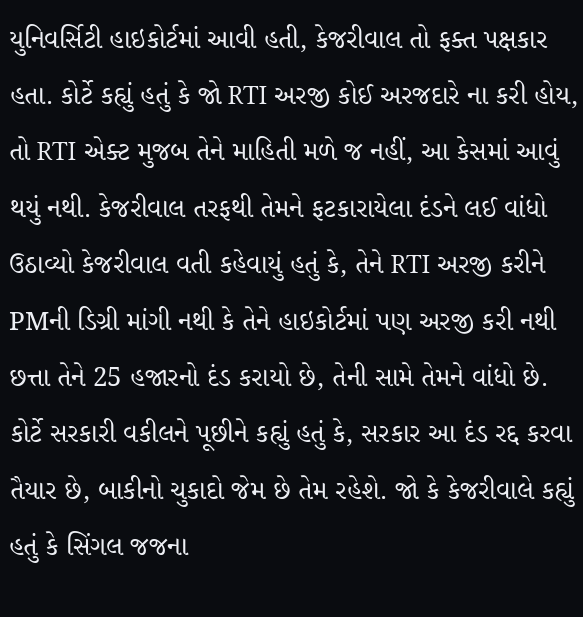યુનિવર્સિટી હાઇકોર્ટમાં આવી હતી, કેજરીવાલ તો ફક્ત પક્ષકાર હતા. કોર્ટે કહ્યું હતું કે જો RTI અરજી કોઈ અરજદારે ના કરી હોય, તો RTI એક્ટ મુજબ તેને માહિતી મળે જ નહીં, આ કેસમાં આવું થયું નથી. કેજરીવાલ તરફથી તેમને ફટકારાયેલા દંડને લઈ વાંધો ઉઠાવ્યો કેજરીવાલ વતી કહેવાયું હતું કે, તેને RTI અરજી કરીને PMની ડિગ્રી માંગી નથી કે તેને હાઇકોર્ટમાં પણ અરજી કરી નથી છત્તા તેને 25 હજારનો દંડ કરાયો છે, તેની સામે તેમને વાંધો છે. કોર્ટે સરકારી વકીલને પૂછીને કહ્યું હતું કે, સરકાર આ દંડ રદ્દ કરવા તૈયાર છે, બાકીનો ચુકાદો જેમ છે તેમ રહેશે. જો કે કેજરીવાલે કહ્યું હતું કે સિંગલ જજના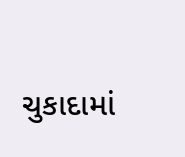ચુકાદામાં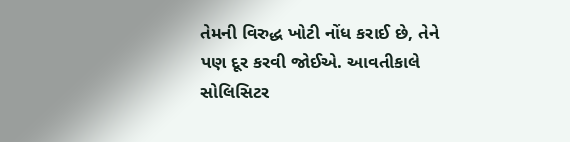તેમની વિરુદ્ધ ખોટી નોંધ કરાઈ છે, તેને પણ દૂર કરવી જોઈએ. આવતીકાલે સોલિસિટર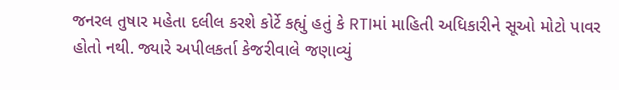જનરલ તુષાર મહેતા દલીલ કરશે કોર્ટે કહ્યું હતું કે RTIમાં માહિતી અધિકારીને સૂઓ મોટો પાવર હોતો નથી. જ્યારે અપીલકર્તા કેજરીવાલે જણાવ્યું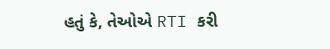હતું કે, તેઓએ RTI કરી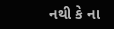નથી કે ના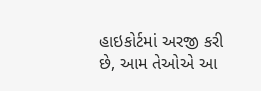હાઇકોર્ટમાં અરજી કરી છે, આમ તેઓએ આ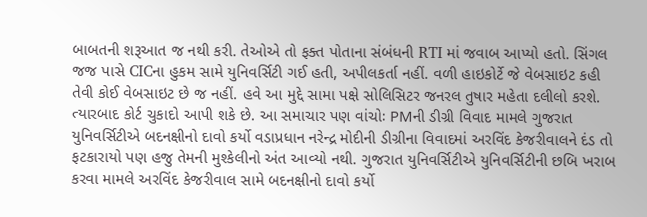બાબતની શરૂઆત જ નથી કરી. તેઓએ તો ફક્ત પોતાના સંબંધની RTI માં જવાબ આપ્યો હતો. સિંગલ જજ પાસે CICના હુકમ સામે યુનિવર્સિટી ગઈ હતી, અપીલકર્તા નહીં. વળી હાઇકોર્ટે જે વેબસાઇટ કહી તેવી કોઈ વેબસાઇટ છે જ નહીં. હવે આ મુદ્દે સામા પક્ષે સોલિસિટર જનરલ તુષાર મહેતા દલીલો કરશે. ત્યારબાદ કોર્ટ ચુકાદો આપી શકે છે. આ સમાચાર પણ વાંચોઃ PMની ડીગ્રી વિવાદ મામલે ગુજરાત યુનિવર્સિટીએ બદનક્ષીનો દાવો કર્યો વડાપ્રધાન નરેન્દ્ર મોદીની ડીગ્રીના વિવાદમાં અરવિંદ કેજરીવાલને દંડ તો ફટકારાયો પણ હજુ તેમની મુશ્કેલીનો અંત આવ્યો નથી. ગુજરાત યુનિવર્સિટીએ યુનિવર્સિટીની છબિ ખરાબ કરવા મામલે અરવિંદ કેજરીવાલ સામે બદનક્ષીનો દાવો કર્યો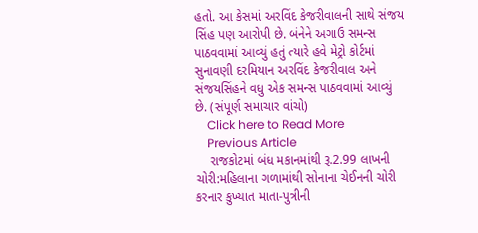હતો. આ કેસમાં અરવિંદ કેજરીવાલની સાથે સંજય સિંહ પણ આરોપી છે. બંનેને અગાઉ સમન્સ પાઠવવામાં આવ્યું હતું ત્યારે હવે મેટ્રો કોર્ટમાં સુનાવણી દરમિયાન અરવિંદ કેજરીવાલ અને સંજયસિંહને વધુ એક સમન્સ પાઠવવામાં આવ્યું છે. (સંપૂર્ણ સમાચાર વાંચો)
    Click here to Read More
    Previous Article
    રાજકોટમાં બંધ મકાનમાંથી રૂ.2.99 લાખની ચોરી:મહિલાના ગળામાંથી સોનાના ચેઈનની ચોરી કરનાર કુખ્યાત માતા-પુત્રીની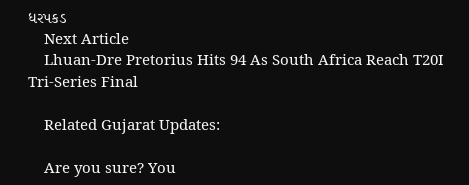ધરપકડ
    Next Article
    Lhuan-Dre Pretorius Hits 94 As South Africa Reach T20I Tri-Series Final

    Related Gujarat Updates:

    Are you sure? You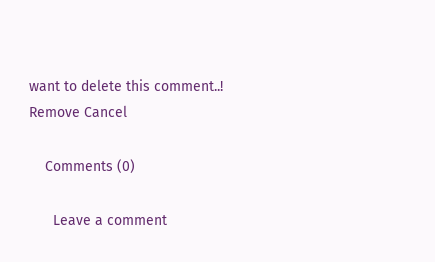want to delete this comment..! Remove Cancel

    Comments (0)

      Leave a comment